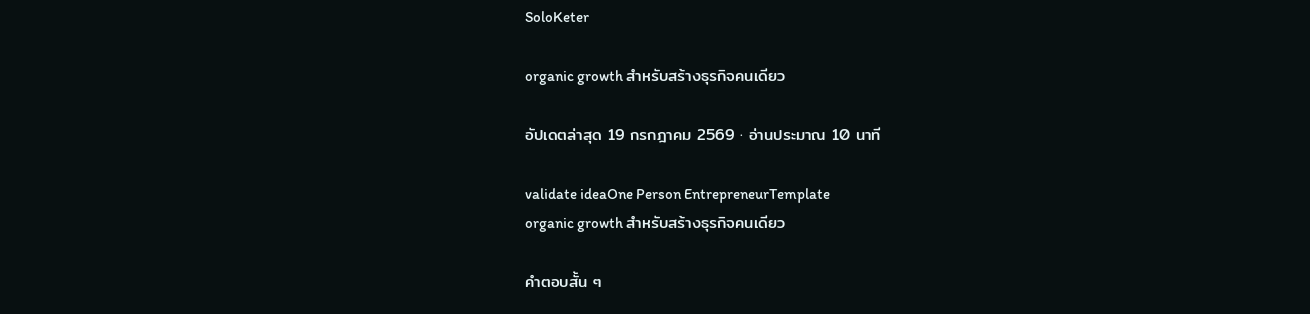SoloKeter

organic growth สำหรับสร้างธุรกิจคนเดียว

อัปเดตล่าสุด 19 กรกฎาคม 2569 · อ่านประมาณ 10 นาที

validate ideaOne Person EntrepreneurTemplate
organic growth สำหรับสร้างธุรกิจคนเดียว

คำตอบสั้น ๆ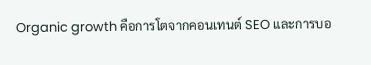Organic growth คือการโตจากคอนเทนต์ SEO และการบอ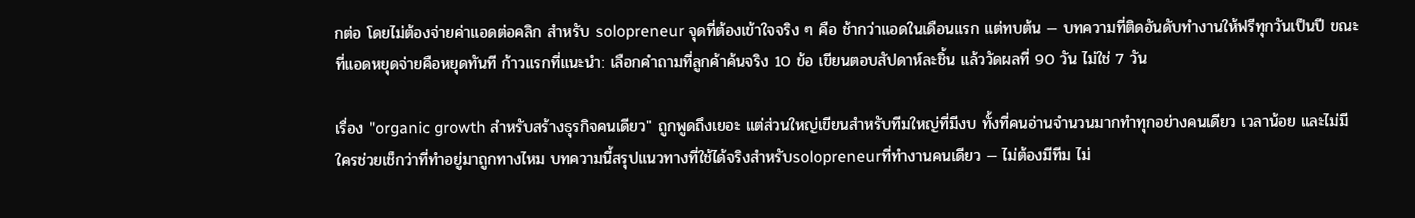กต่อ โดยไม่ต้องจ่ายค่าแอดต่อคลิก สำหรับ solopreneur จุดที่ต้องเข้าใจจริง ๆ คือ ช้ากว่าแอดในเดือนแรก แต่ทบต้น — บทความที่ติดอันดับทำงานให้ฟรีทุกวันเป็นปี ขณะที่แอดหยุดจ่ายคือหยุดทันที ก้าวแรกที่แนะนำ: เลือกคำถามที่ลูกค้าค้นจริง 10 ข้อ เขียนตอบสัปดาห์ละชิ้น แล้ววัดผลที่ 90 วัน ไม่ใช่ 7 วัน

เรื่อง "organic growth สำหรับสร้างธุรกิจคนเดียว" ถูกพูดถึงเยอะ แต่ส่วนใหญ่เขียนสำหรับทีมใหญ่ที่มีงบ ทั้งที่คนอ่านจำนวนมากทำทุกอย่างคนเดียว เวลาน้อย และไม่มีใครช่วยเช็กว่าที่ทำอยู่มาถูกทางไหม บทความนี้สรุปแนวทางที่ใช้ได้จริงสำหรับsolopreneurที่ทำงานคนเดียว — ไม่ต้องมีทีม ไม่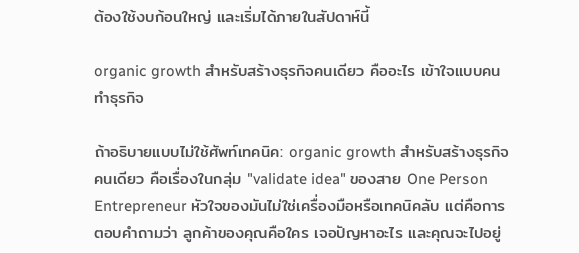ต้องใช้งบก้อนใหญ่ และเริ่มได้ภายในสัปดาห์นี้

organic growth สำหรับสร้างธุรกิจคนเดียว คืออะไร เข้าใจแบบคนทำธุรกิจ

ถ้าอธิบายแบบไม่ใช้ศัพท์เทคนิค: organic growth สำหรับสร้างธุรกิจคนเดียว คือเรื่องในกลุ่ม "validate idea" ของสาย One Person Entrepreneur หัวใจของมันไม่ใช่เครื่องมือหรือเทคนิคลับ แต่คือการตอบคำถามว่า ลูกค้าของคุณคือใคร เจอปัญหาอะไร และคุณจะไปอยู่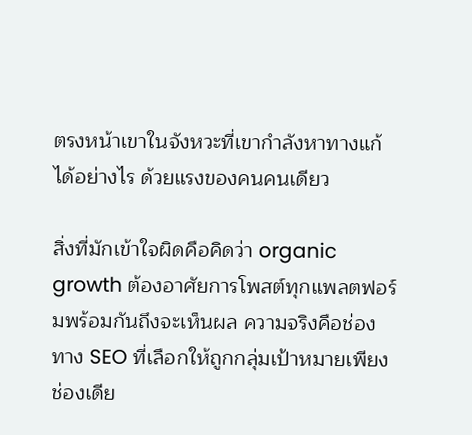ตรงหน้าเขาในจังหวะที่เขากำลังหาทางแก้ได้อย่างไร ด้วยแรงของคนคนเดียว

สิ่งที่มักเข้าใจผิดคือคิดว่า organic growth ต้องอาศัยการโพสต์ทุกแพลตฟอร์มพร้อมกันถึงจะเห็นผล ความจริงคือช่องทาง SEO ที่เลือกให้ถูกกลุ่มเป้าหมายเพียงช่องเดีย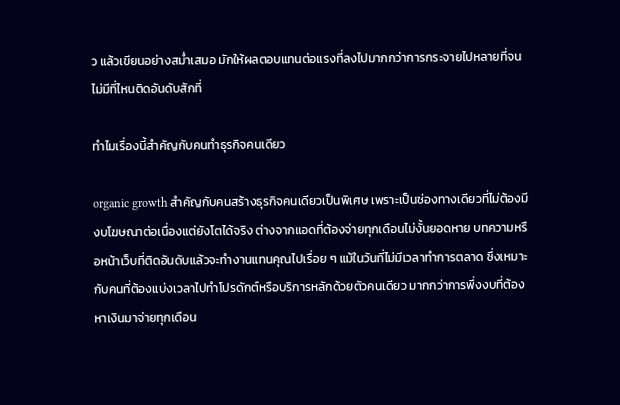ว แล้วเขียนอย่างสม่ำเสมอ มักให้ผลตอบแทนต่อแรงที่ลงไปมากกว่าการกระจายไปหลายที่จนไม่มีที่ไหนติดอันดับสักที่

ทำไมเรื่องนี้สำคัญกับคนทำธุรกิจคนเดียว

organic growth สำคัญกับคนสร้างธุรกิจคนเดียวเป็นพิเศษ เพราะเป็นช่องทางเดียวที่ไม่ต้องมีงบโฆษณาต่อเนื่องแต่ยังโตได้จริง ต่างจากแอดที่ต้องจ่ายทุกเดือนไม่งั้นยอดหาย บทความหรือหน้าเว็บที่ติดอันดับแล้วจะทำงานแทนคุณไปเรื่อย ๆ แม้ในวันที่ไม่มีเวลาทำการตลาด ซึ่งเหมาะกับคนที่ต้องแบ่งเวลาไปทำโปรดักต์หรือบริการหลักด้วยตัวคนเดียว มากกว่าการพึ่งงบที่ต้องหาเงินมาจ่ายทุกเดือน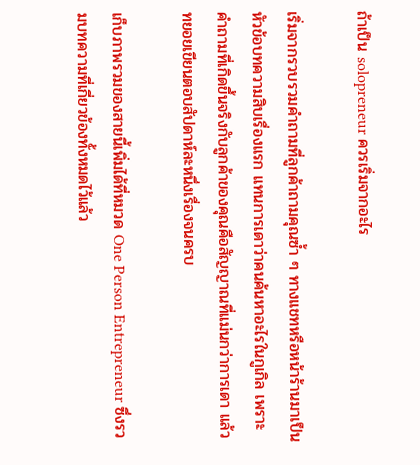ถ้าเป็น solopreneur ควรเริ่มจากอะไร

เริ่มจากรวบรวมคำถามที่ลูกค้าถามคุณซ้ำ ๆ ทางแชทหรือหน้าร้านมาเป็นหัวข้อบทความสิบเรื่องแรก แทนการเดาว่าคนค้นหาอะไรในกูเกิล เพราะคำถามที่เกิดขึ้นจริงกับลูกค้าของคุณคือสัญญาณที่แม่นกว่าการเดา แล้วทยอยเขียนตอบสัปดาห์ละหนึ่งเรื่องจนครบ

เก็บภาพรวมของสายนี้เพิ่มได้ที่หมวด One Person Entrepreneur ซึ่งรวมบทความที่เกี่ยวข้องทั้งหมดไว้แล้ว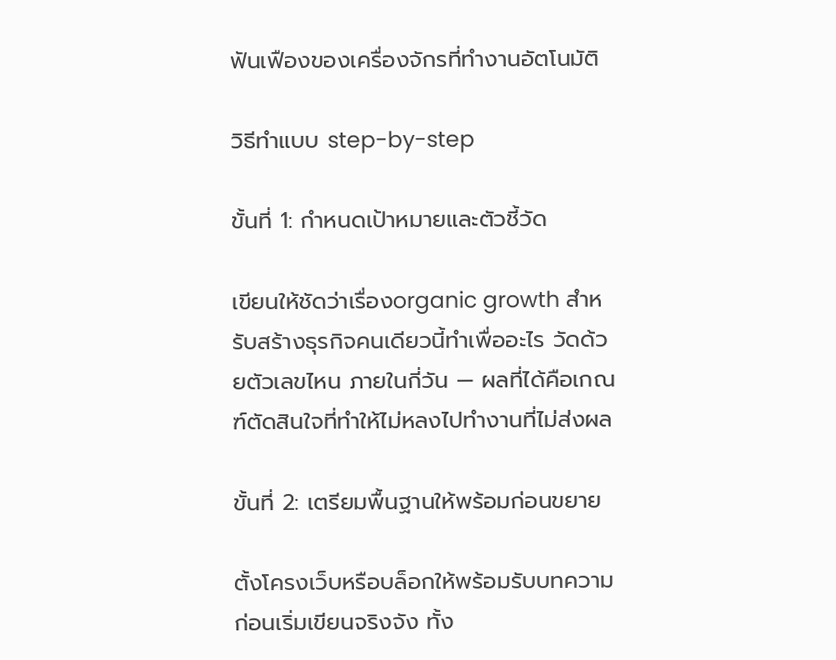ฟันเฟืองของเครื่องจักรที่ทำงานอัตโนมัติ

วิธีทำแบบ step-by-step

ขั้นที่ 1: กำหนดเป้าหมายและตัวชี้วัด

เขียนให้ชัดว่าเรื่องorganic growth สำหรับสร้างธุรกิจคนเดียวนี้ทำเพื่ออะไร วัดด้วยตัวเลขไหน ภายในกี่วัน — ผลที่ได้คือเกณฑ์ตัดสินใจที่ทำให้ไม่หลงไปทำงานที่ไม่ส่งผล

ขั้นที่ 2: เตรียมพื้นฐานให้พร้อมก่อนขยาย

ตั้งโครงเว็บหรือบล็อกให้พร้อมรับบทความก่อนเริ่มเขียนจริงจัง ทั้ง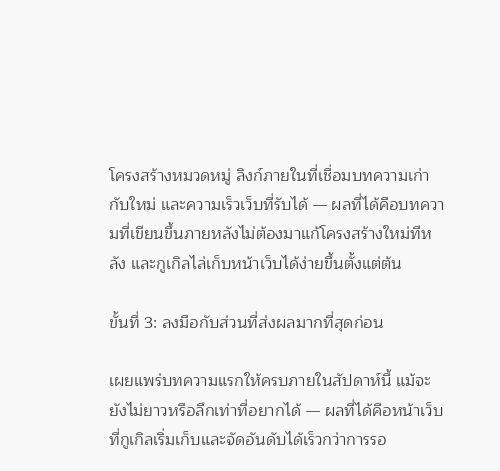โครงสร้างหมวดหมู่ ลิงก์ภายในที่เชื่อมบทความเก่ากับใหม่ และความเร็วเว็บที่รับได้ — ผลที่ได้คือบทความที่เขียนขึ้นภายหลังไม่ต้องมาแก้โครงสร้างใหม่ทีหลัง และกูเกิลไล่เก็บหน้าเว็บได้ง่ายขึ้นตั้งแต่ต้น

ขั้นที่ 3: ลงมือกับส่วนที่ส่งผลมากที่สุดก่อน

เผยแพร่บทความแรกให้ครบภายในสัปดาห์นี้ แม้จะยังไม่ยาวหรือลึกเท่าที่อยากได้ — ผลที่ได้คือหน้าเว็บที่กูเกิลเริ่มเก็บและจัดอันดับได้เร็วกว่าการรอ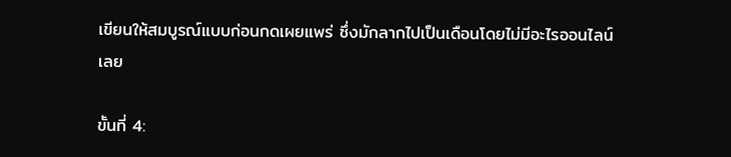เขียนให้สมบูรณ์แบบก่อนกดเผยแพร่ ซึ่งมักลากไปเป็นเดือนโดยไม่มีอะไรออนไลน์เลย

ขั้นที่ 4: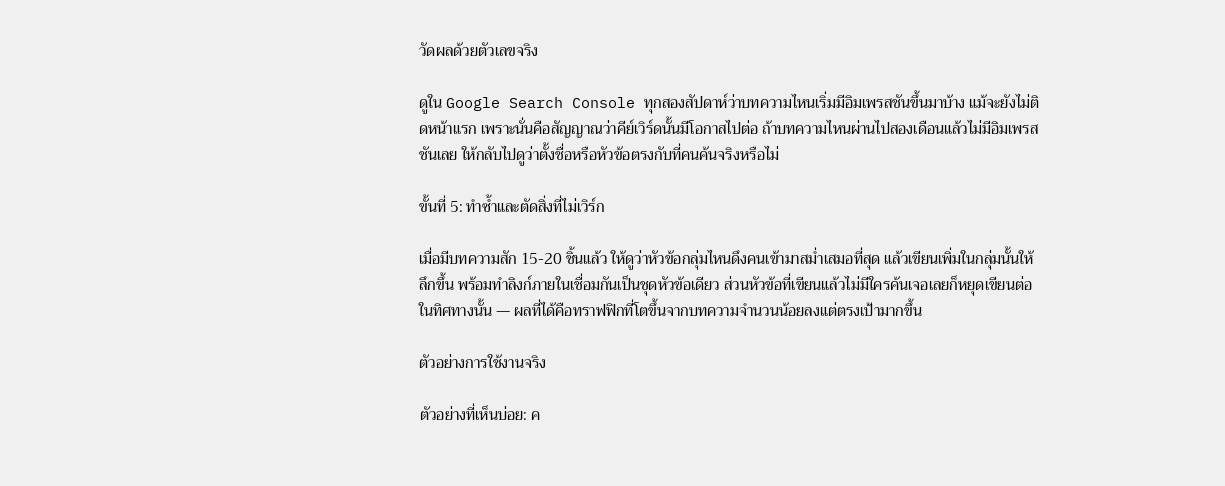วัดผลด้วยตัวเลขจริง

ดูใน Google Search Console ทุกสองสัปดาห์ว่าบทความไหนเริ่มมีอิมเพรสชันขึ้นมาบ้าง แม้จะยังไม่ติดหน้าแรก เพราะนั่นคือสัญญาณว่าคีย์เวิร์ดนั้นมีโอกาสไปต่อ ถ้าบทความไหนผ่านไปสองเดือนแล้วไม่มีอิมเพรสชันเลย ให้กลับไปดูว่าตั้งชื่อหรือหัวข้อตรงกับที่คนค้นจริงหรือไม่

ขั้นที่ 5: ทำซ้ำและตัดสิ่งที่ไม่เวิร์ก

เมื่อมีบทความสัก 15-20 ชิ้นแล้ว ให้ดูว่าหัวข้อกลุ่มไหนดึงคนเข้ามาสม่ำเสมอที่สุด แล้วเขียนเพิ่มในกลุ่มนั้นให้ลึกขึ้น พร้อมทำลิงก์ภายในเชื่อมกันเป็นชุดหัวข้อเดียว ส่วนหัวข้อที่เขียนแล้วไม่มีใครค้นเจอเลยก็หยุดเขียนต่อในทิศทางนั้น — ผลที่ได้คือทราฟฟิกที่โตขึ้นจากบทความจำนวนน้อยลงแต่ตรงเป้ามากขึ้น

ตัวอย่างการใช้งานจริง

ตัวอย่างที่เห็นบ่อย: ค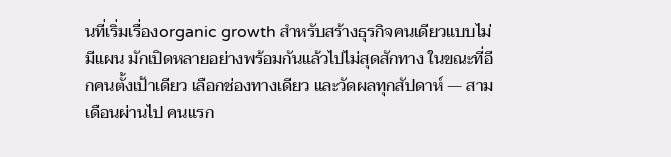นที่เริ่มเรื่องorganic growth สำหรับสร้างธุรกิจคนเดียวแบบไม่มีแผน มักเปิดหลายอย่างพร้อมกันแล้วไปไม่สุดสักทาง ในขณะที่อีกคนตั้งเป้าเดียว เลือกช่องทางเดียว และวัดผลทุกสัปดาห์ — สามเดือนผ่านไป คนแรก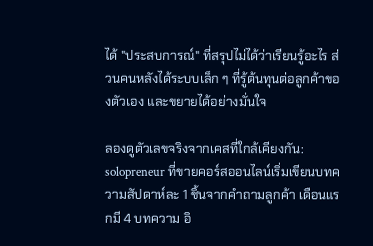ได้ "ประสบการณ์" ที่สรุปไม่ได้ว่าเรียนรู้อะไร ส่วนคนหลังได้ระบบเล็ก ๆ ที่รู้ต้นทุนต่อลูกค้าของตัวเอง และขยายได้อย่างมั่นใจ

ลองดูตัวเลขจริงจากเคสที่ใกล้เคียงกัน: solopreneur ที่ขายคอร์สออนไลน์เริ่มเขียนบทความสัปดาห์ละ 1 ชิ้นจากคำถามลูกค้า เดือนแรกมี 4 บทความ อิ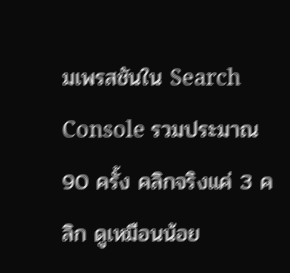มเพรสชันใน Search Console รวมประมาณ 90 ครั้ง คลิกจริงแค่ 3 คลิก ดูเหมือนน้อย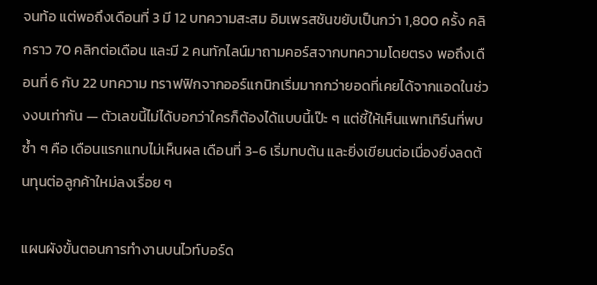จนท้อ แต่พอถึงเดือนที่ 3 มี 12 บทความสะสม อิมเพรสชันขยับเป็นกว่า 1,800 ครั้ง คลิกราว 70 คลิกต่อเดือน และมี 2 คนทักไลน์มาถามคอร์สจากบทความโดยตรง พอถึงเดือนที่ 6 กับ 22 บทความ ทราฟฟิกจากออร์แกนิกเริ่มมากกว่ายอดที่เคยได้จากแอดในช่วงงบเท่ากัน — ตัวเลขนี้ไม่ได้บอกว่าใครก็ต้องได้แบบนี้เป๊ะ ๆ แต่ชี้ให้เห็นแพทเทิร์นที่พบซ้ำ ๆ คือ เดือนแรกแทบไม่เห็นผล เดือนที่ 3-6 เริ่มทบต้น และยิ่งเขียนต่อเนื่องยิ่งลดต้นทุนต่อลูกค้าใหม่ลงเรื่อย ๆ

แผนผังขั้นตอนการทำงานบนไวท์บอร์ด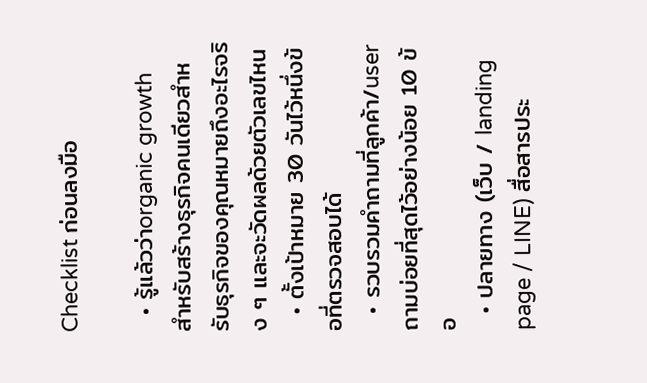Checklist ก่อนลงมือ

  • รู้แล้วว่าorganic growth สำหรับสร้างธุรกิจคนเดียวสำหรับธุรกิจของคุณหมายถึงอะไรจริง ๆ และจะวัดผลด้วยตัวเลขไหน
  • ตั้งเป้าหมาย 30 วันไว้หนึ่งข้อที่ตรวจสอบได้
  • รวบรวมคำถามที่ลูกค้า/user ถามบ่อยที่สุดไว้อย่างน้อย 10 ข้อ
  • ปลายทาง (เว็บ / landing page / LINE) สื่อสารประ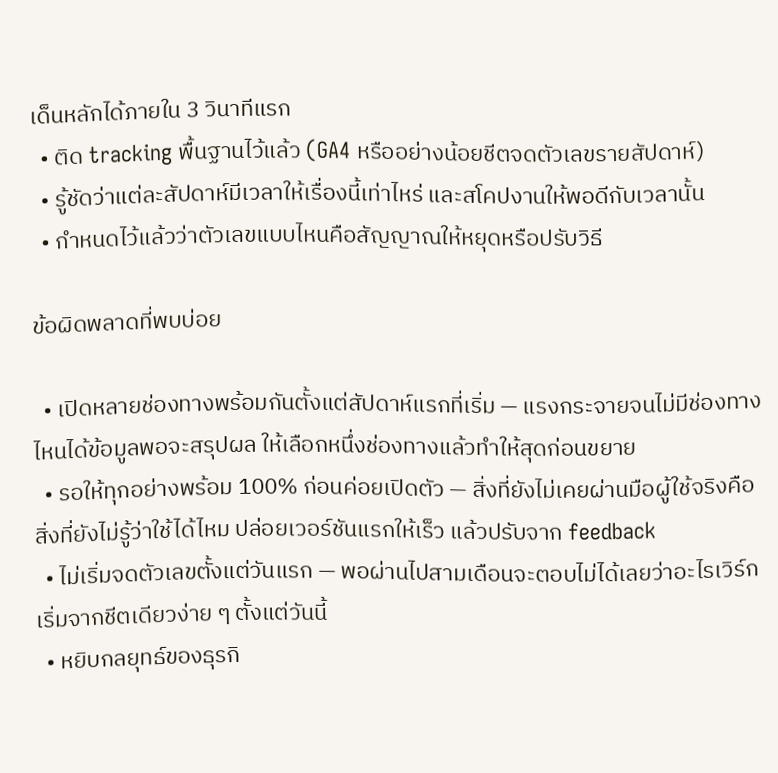เด็นหลักได้ภายใน 3 วินาทีแรก
  • ติด tracking พื้นฐานไว้แล้ว (GA4 หรืออย่างน้อยชีตจดตัวเลขรายสัปดาห์)
  • รู้ชัดว่าแต่ละสัปดาห์มีเวลาให้เรื่องนี้เท่าไหร่ และสโคปงานให้พอดีกับเวลานั้น
  • กำหนดไว้แล้วว่าตัวเลขแบบไหนคือสัญญาณให้หยุดหรือปรับวิธี

ข้อผิดพลาดที่พบบ่อย

  • เปิดหลายช่องทางพร้อมกันตั้งแต่สัปดาห์แรกที่เริ่ม — แรงกระจายจนไม่มีช่องทางไหนได้ข้อมูลพอจะสรุปผล ให้เลือกหนึ่งช่องทางแล้วทำให้สุดก่อนขยาย
  • รอให้ทุกอย่างพร้อม 100% ก่อนค่อยเปิดตัว — สิ่งที่ยังไม่เคยผ่านมือผู้ใช้จริงคือสิ่งที่ยังไม่รู้ว่าใช้ได้ไหม ปล่อยเวอร์ชันแรกให้เร็ว แล้วปรับจาก feedback
  • ไม่เริ่มจดตัวเลขตั้งแต่วันแรก — พอผ่านไปสามเดือนจะตอบไม่ได้เลยว่าอะไรเวิร์ก เริ่มจากชีตเดียวง่าย ๆ ตั้งแต่วันนี้
  • หยิบกลยุทธ์ของธุรกิ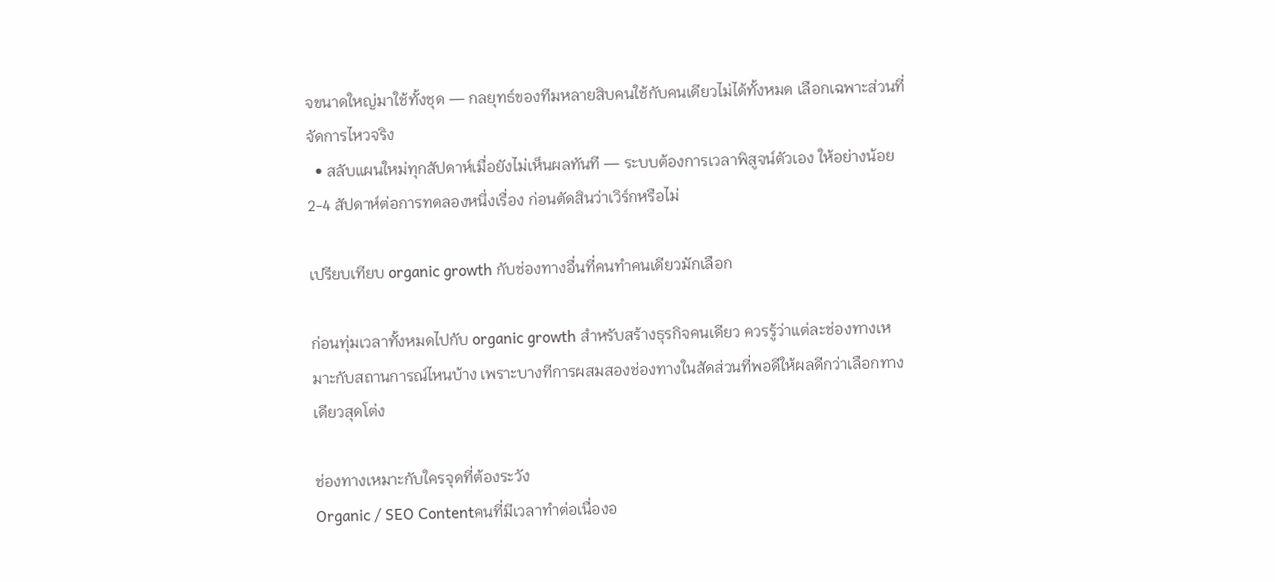จขนาดใหญ่มาใช้ทั้งชุด — กลยุทธ์ของทีมหลายสิบคนใช้กับคนเดียวไม่ได้ทั้งหมด เลือกเฉพาะส่วนที่จัดการไหวจริง
  • สลับแผนใหม่ทุกสัปดาห์เมื่อยังไม่เห็นผลทันที — ระบบต้องการเวลาพิสูจน์ตัวเอง ให้อย่างน้อย 2-4 สัปดาห์ต่อการทดลองหนึ่งเรื่อง ก่อนตัดสินว่าเวิร์กหรือไม่

เปรียบเทียบ organic growth กับช่องทางอื่นที่คนทำคนเดียวมักเลือก

ก่อนทุ่มเวลาทั้งหมดไปกับ organic growth สำหรับสร้างธุรกิจคนเดียว ควรรู้ว่าแต่ละช่องทางเหมาะกับสถานการณ์ไหนบ้าง เพราะบางทีการผสมสองช่องทางในสัดส่วนที่พอดีให้ผลดีกว่าเลือกทางเดียวสุดโต่ง

ช่องทางเหมาะกับใครจุดที่ต้องระวัง
Organic / SEO Contentคนที่มีเวลาทำต่อเนื่องอ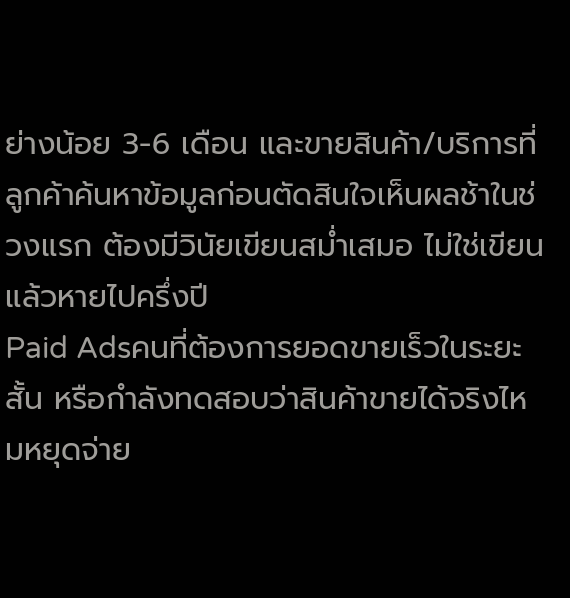ย่างน้อย 3-6 เดือน และขายสินค้า/บริการที่ลูกค้าค้นหาข้อมูลก่อนตัดสินใจเห็นผลช้าในช่วงแรก ต้องมีวินัยเขียนสม่ำเสมอ ไม่ใช่เขียนแล้วหายไปครึ่งปี
Paid Adsคนที่ต้องการยอดขายเร็วในระยะสั้น หรือกำลังทดสอบว่าสินค้าขายได้จริงไหมหยุดจ่าย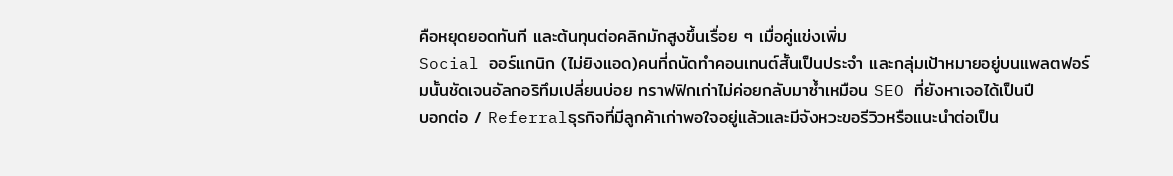คือหยุดยอดทันที และต้นทุนต่อคลิกมักสูงขึ้นเรื่อย ๆ เมื่อคู่แข่งเพิ่ม
Social ออร์แกนิก (ไม่ยิงแอด)คนที่ถนัดทำคอนเทนต์สั้นเป็นประจำ และกลุ่มเป้าหมายอยู่บนแพลตฟอร์มนั้นชัดเจนอัลกอริทึมเปลี่ยนบ่อย ทราฟฟิกเก่าไม่ค่อยกลับมาซ้ำเหมือน SEO ที่ยังหาเจอได้เป็นปี
บอกต่อ / Referralธุรกิจที่มีลูกค้าเก่าพอใจอยู่แล้วและมีจังหวะขอรีวิวหรือแนะนำต่อเป็น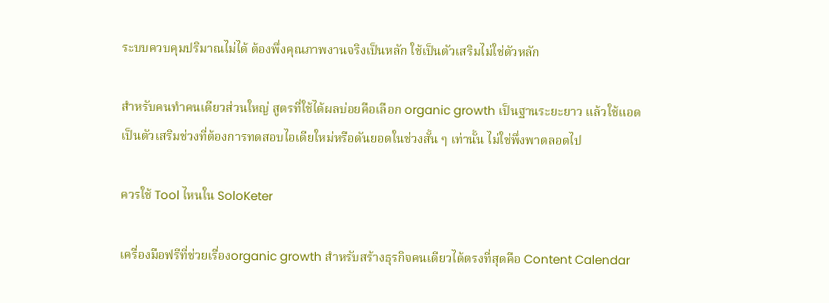ระบบควบคุมปริมาณไม่ได้ ต้องพึ่งคุณภาพงานจริงเป็นหลัก ใช้เป็นตัวเสริมไม่ใช่ตัวหลัก

สำหรับคนทำคนเดียวส่วนใหญ่ สูตรที่ใช้ได้ผลบ่อยคือเลือก organic growth เป็นฐานระยะยาว แล้วใช้แอดเป็นตัวเสริมช่วงที่ต้องการทดสอบไอเดียใหม่หรือดันยอดในช่วงสั้น ๆ เท่านั้น ไม่ใช่พึ่งพาตลอดไป

ควรใช้ Tool ไหนใน SoloKeter

เครื่องมือฟรีที่ช่วยเรื่องorganic growth สำหรับสร้างธุรกิจคนเดียวได้ตรงที่สุดคือ Content Calendar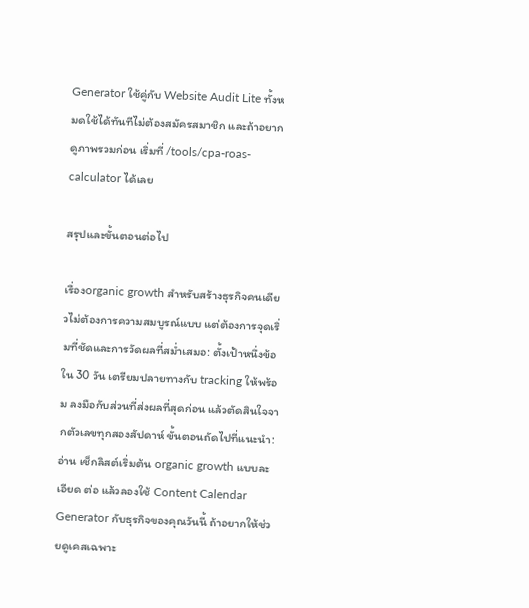Generator ใช้คู่กับ Website Audit Lite ทั้งหมดใช้ได้ทันทีไม่ต้องสมัครสมาชิก และถ้าอยากดูภาพรวมก่อน เริ่มที่ /tools/cpa-roas-calculator ได้เลย

สรุปและขั้นตอนต่อไป

เรื่องorganic growth สำหรับสร้างธุรกิจคนเดียวไม่ต้องการความสมบูรณ์แบบ แต่ต้องการจุดเริ่มที่ชัดและการวัดผลที่สม่ำเสมอ: ตั้งเป้าหนึ่งข้อใน 30 วัน เตรียมปลายทางกับ tracking ให้พร้อม ลงมือกับส่วนที่ส่งผลที่สุดก่อน แล้วตัดสินใจจากตัวเลขทุกสองสัปดาห์ ขั้นตอนถัดไปที่แนะนำ: อ่าน เช็กลิสต์เริ่มต้น organic growth แบบละเอียด ต่อ แล้วลองใช้ Content Calendar Generator กับธุรกิจของคุณวันนี้ ถ้าอยากให้ช่วยดูเคสเฉพาะ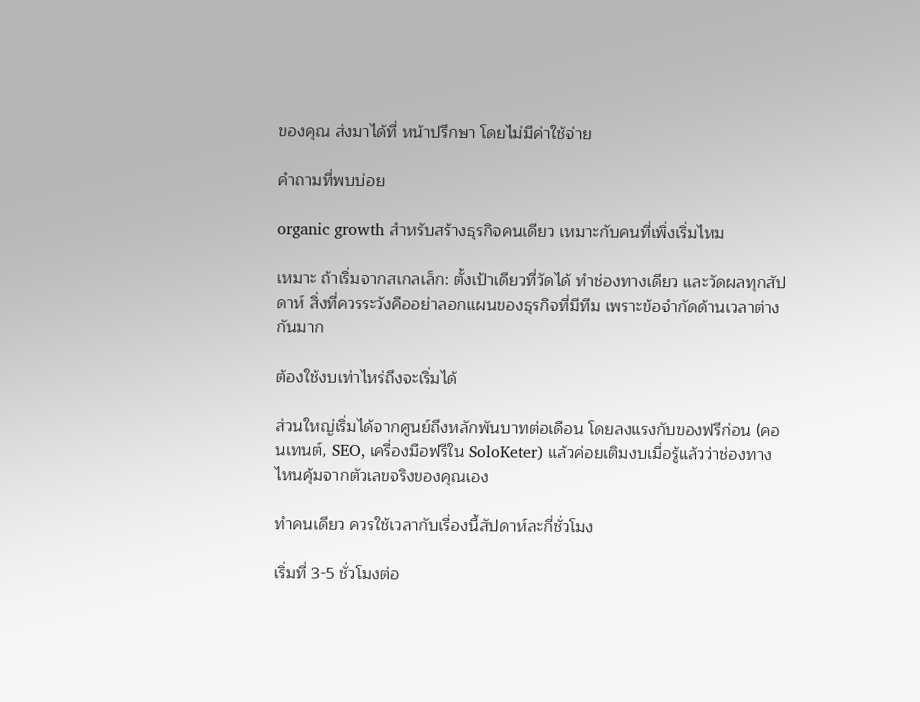ของคุณ ส่งมาได้ที่ หน้าปรึกษา โดยไม่มีค่าใช้จ่าย

คำถามที่พบบ่อย

organic growth สำหรับสร้างธุรกิจคนเดียว เหมาะกับคนที่เพิ่งเริ่มไหม

เหมาะ ถ้าเริ่มจากสเกลเล็ก: ตั้งเป้าเดียวที่วัดได้ ทำช่องทางเดียว และวัดผลทุกสัปดาห์ สิ่งที่ควรระวังคืออย่าลอกแผนของธุรกิจที่มีทีม เพราะข้อจำกัดด้านเวลาต่างกันมาก

ต้องใช้งบเท่าไหร่ถึงจะเริ่มได้

ส่วนใหญ่เริ่มได้จากศูนย์ถึงหลักพันบาทต่อเดือน โดยลงแรงกับของฟรีก่อน (คอนเทนต์, SEO, เครื่องมือฟรีใน SoloKeter) แล้วค่อยเติมงบเมื่อรู้แล้วว่าช่องทางไหนคุ้มจากตัวเลขจริงของคุณเอง

ทำคนเดียว ควรใช้เวลากับเรื่องนี้สัปดาห์ละกี่ชั่วโมง

เริ่มที่ 3-5 ชั่วโมงต่อ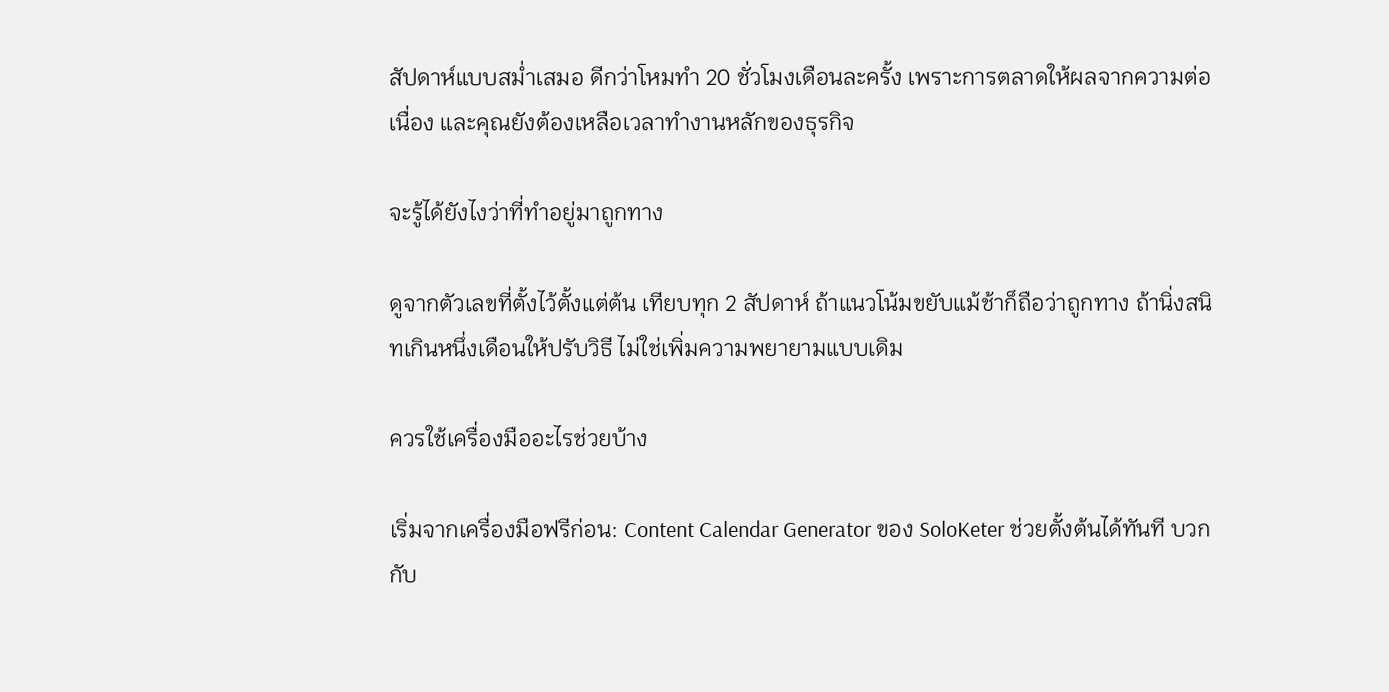สัปดาห์แบบสม่ำเสมอ ดีกว่าโหมทำ 20 ชั่วโมงเดือนละครั้ง เพราะการตลาดให้ผลจากความต่อเนื่อง และคุณยังต้องเหลือเวลาทำงานหลักของธุรกิจ

จะรู้ได้ยังไงว่าที่ทำอยู่มาถูกทาง

ดูจากตัวเลขที่ตั้งไว้ตั้งแต่ต้น เทียบทุก 2 สัปดาห์ ถ้าแนวโน้มขยับแม้ช้าก็ถือว่าถูกทาง ถ้านิ่งสนิทเกินหนึ่งเดือนให้ปรับวิธี ไม่ใช่เพิ่มความพยายามแบบเดิม

ควรใช้เครื่องมืออะไรช่วยบ้าง

เริ่มจากเครื่องมือฟรีก่อน: Content Calendar Generator ของ SoloKeter ช่วยตั้งต้นได้ทันที บวกกับ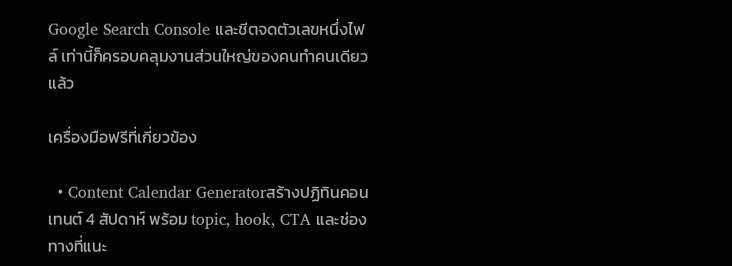Google Search Console และชีตจดตัวเลขหนึ่งไฟล์ เท่านี้ก็ครอบคลุมงานส่วนใหญ่ของคนทำคนเดียวแล้ว

เครื่องมือฟรีที่เกี่ยวข้อง

  • Content Calendar Generatorสร้างปฏิทินคอนเทนต์ 4 สัปดาห์ พร้อม topic, hook, CTA และช่องทางที่แนะ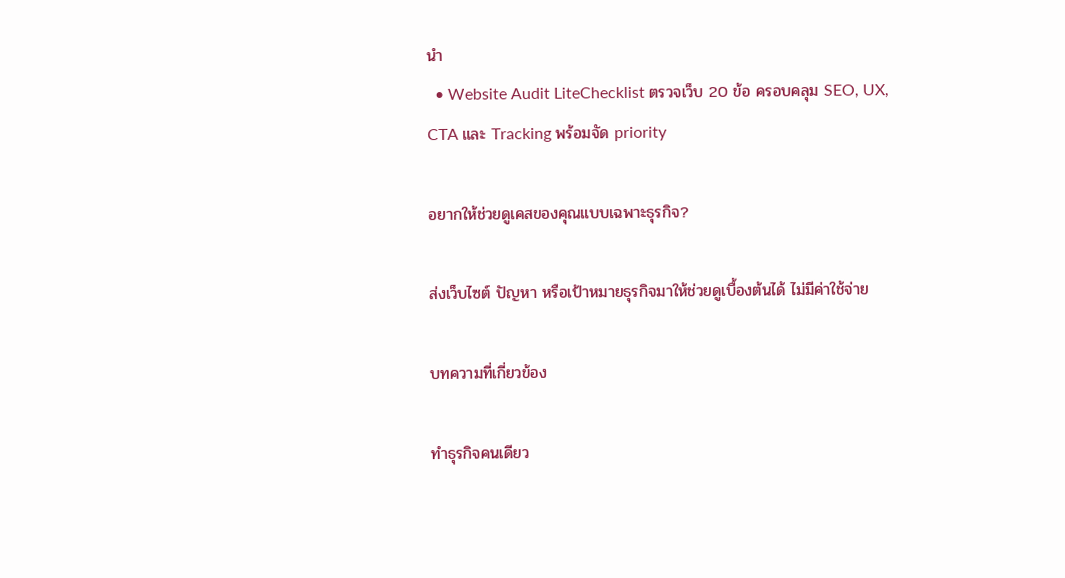นำ
  • Website Audit LiteChecklist ตรวจเว็บ 20 ข้อ ครอบคลุม SEO, UX, CTA และ Tracking พร้อมจัด priority

อยากให้ช่วยดูเคสของคุณแบบเฉพาะธุรกิจ?

ส่งเว็บไซต์ ปัญหา หรือเป้าหมายธุรกิจมาให้ช่วยดูเบื้องต้นได้ ไม่มีค่าใช้จ่าย

บทความที่เกี่ยวข้อง

ทำธุรกิจคนเดียว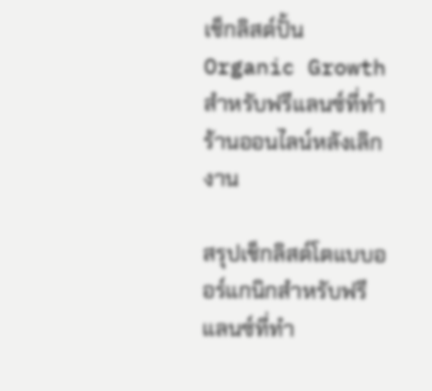เช็กลิสต์ปั้น Organic Growth สำหรับฟรีแลนซ์ที่ทำร้านออนไลน์หลังเลิกงาน

สรุปเช็กลิสต์โตแบบออร์แกนิกสำหรับฟรีแลนซ์ที่ทำ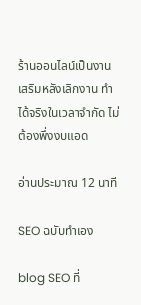ร้านออนไลน์เป็นงานเสริมหลังเลิกงาน ทำได้จริงในเวลาจำกัด ไม่ต้องพึ่งงบแอด

อ่านประมาณ 12 นาที

SEO ฉบับทำเอง

blog SEO ที่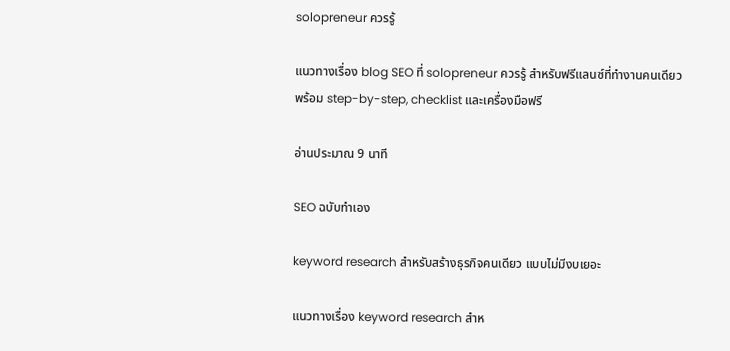solopreneur ควรรู้

แนวทางเรื่อง blog SEO ที่ solopreneur ควรรู้ สำหรับฟรีแลนซ์ที่ทำงานคนเดียว พร้อม step-by-step, checklist และเครื่องมือฟรี

อ่านประมาณ 9 นาที

SEO ฉบับทำเอง

keyword research สำหรับสร้างธุรกิจคนเดียว แบบไม่มีงบเยอะ

แนวทางเรื่อง keyword research สำห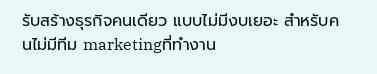รับสร้างธุรกิจคนเดียว แบบไม่มีงบเยอะ สำหรับคนไม่มีทีม marketingที่ทำงาน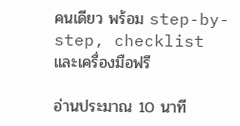คนเดียว พร้อม step-by-step, checklist และเครื่องมือฟรี

อ่านประมาณ 10 นาที